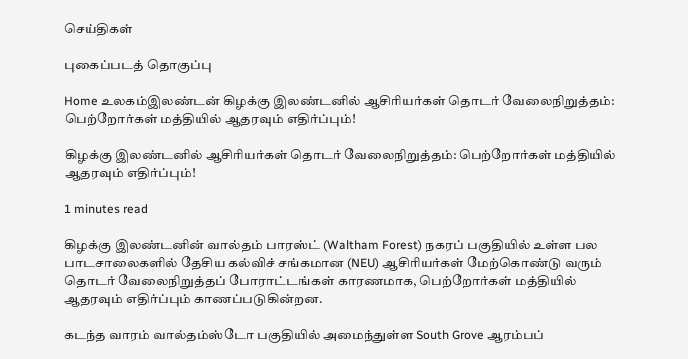செய்திகள்

புகைப்படத் தொகுப்பு

Home உலகம்இலண்டன் கிழக்கு இலண்டனில் ஆசிரியர்கள் தொடர் வேலைநிறுத்தம்: பெற்றோர்கள் மத்தியில் ஆதரவும் எதிர்ப்பும்!

கிழக்கு இலண்டனில் ஆசிரியர்கள் தொடர் வேலைநிறுத்தம்: பெற்றோர்கள் மத்தியில் ஆதரவும் எதிர்ப்பும்!

1 minutes read

கிழக்கு இலண்டனின் வால்தம் பாரஸ்ட் (Waltham Forest) நகரப் பகுதியில் உள்ள பல பாடசாலைகளில் தேசிய கல்விச் சங்கமான (NEU) ஆசிரியர்கள் மேற்கொண்டு வரும் தொடர் வேலைநிறுத்தப் போராட்டங்கள் காரணமாக, பெற்றோர்கள் மத்தியில் ஆதரவும் எதிர்ப்பும் காணப்படுகின்றன.

கடந்த வாரம் வால்தம்ஸ்டோ பகுதியில் அமைந்துள்ள South Grove ஆரம்பப்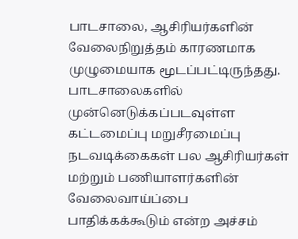பாடசாலை, ஆசிரியர்களின் வேலைநிறுத்தம் காரணமாக முழுமையாக மூடப்பட்டிருந்தது. பாடசாலைகளில் முன்னெடுக்கப்படவுள்ள கட்டமைப்பு மறுசீரமைப்பு நடவடிக்கைகள் பல ஆசிரியர்கள் மற்றும் பணியாளர்களின் வேலைவாய்ப்பை பாதிக்கக்கூடும் என்ற அச்சம்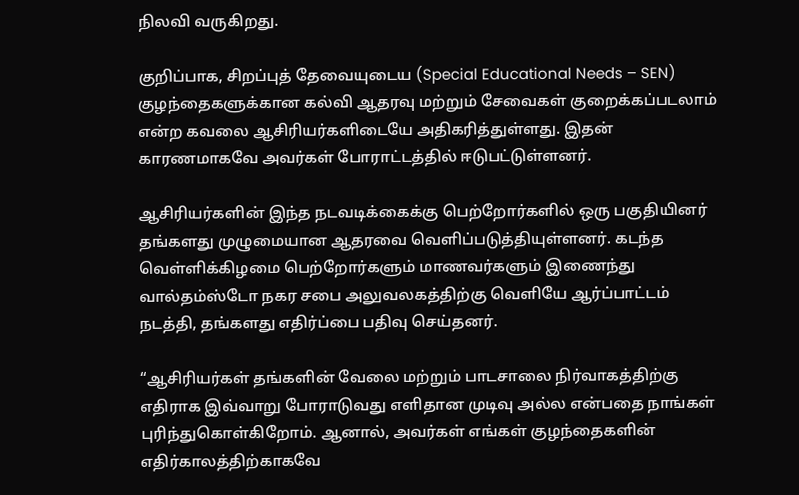நிலவி வருகிறது.

குறிப்பாக, சிறப்புத் தேவையுடைய (Special Educational Needs – SEN) குழந்தைகளுக்கான கல்வி ஆதரவு மற்றும் சேவைகள் குறைக்கப்படலாம் என்ற கவலை ஆசிரியர்களிடையே அதிகரித்துள்ளது. இதன் காரணமாகவே அவர்கள் போராட்டத்தில் ஈடுபட்டுள்ளனர்.

ஆசிரியர்களின் இந்த நடவடிக்கைக்கு பெற்றோர்களில் ஒரு பகுதியினர் தங்களது முழுமையான ஆதரவை வெளிப்படுத்தியுள்ளனர். கடந்த வெள்ளிக்கிழமை பெற்றோர்களும் மாணவர்களும் இணைந்து வால்தம்ஸ்டோ நகர சபை அலுவலகத்திற்கு வெளியே ஆர்ப்பாட்டம் நடத்தி, தங்களது எதிர்ப்பை பதிவு செய்தனர்.

“ஆசிரியர்கள் தங்களின் வேலை மற்றும் பாடசாலை நிர்வாகத்திற்கு எதிராக இவ்வாறு போராடுவது எளிதான முடிவு அல்ல என்பதை நாங்கள் புரிந்துகொள்கிறோம். ஆனால், அவர்கள் எங்கள் குழந்தைகளின் எதிர்காலத்திற்காகவே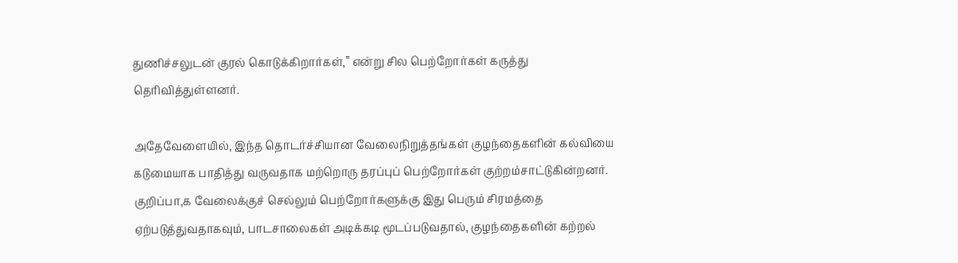துணிச்சலுடன் குரல் கொடுக்கிறார்கள்,” என்று சில பெற்றோர்கள் கருத்து தெரிவித்துள்ளனர்.

அதேவேளையில், இந்த தொடர்ச்சியான வேலைநிறுத்தங்கள் குழந்தைகளின் கல்வியை கடுமையாக பாதித்து வருவதாக மற்றொரு தரப்புப் பெற்றோர்கள் குற்றம்சாட்டுகின்றனர். குறிப்பா,க வேலைக்குச் செல்லும் பெற்றோர்களுக்கு இது பெரும் சிரமத்தை ஏற்படுத்துவதாகவும், பாடசாலைகள் அடிக்கடி மூடப்படுவதால், குழந்தைகளின் கற்றல்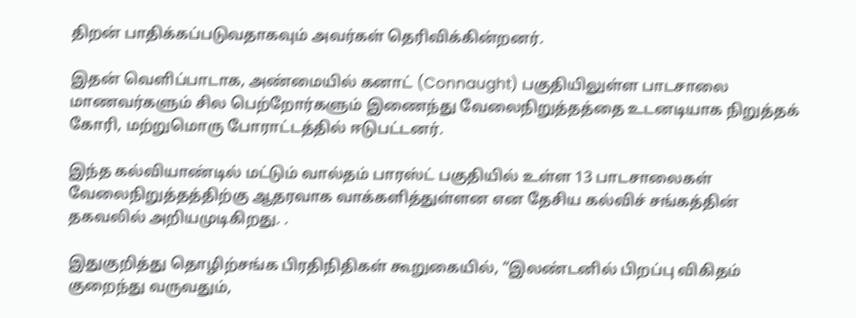திறன் பாதிக்கப்படுவதாகவும் அவர்கள் தெரிவிக்கின்றனர்.

இதன் வெளிப்பாடாக, அண்மையில் கனாட் (Connaught) பகுதியிலுள்ள பாடசாலை மாணவர்களும் சில பெற்றோர்களும் இணைந்து வேலைநிறுத்தத்தை உடனடியாக நிறுத்தக் கோரி, மற்றுமொரு போராட்டத்தில் ஈடுபட்டனர்.

இந்த கல்வியாண்டில் மட்டும் வால்தம் பாரஸ்ட் பகுதியில் உள்ள 13 பாடசாலைகள் வேலைநிறுத்தத்திற்கு ஆதரவாக வாக்களித்துள்ளன என தேசிய கல்விச் சங்கத்தின் தகவலில் அறியமுடிகிறது. .

இதுகுறித்து தொழிற்சங்க பிரதிநிதிகள் கூறுகையில், “இலண்டனில் பிறப்பு விகிதம் குறைந்து வருவதும்,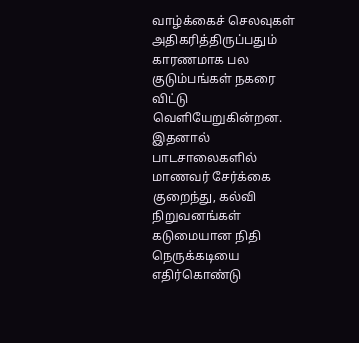வாழ்க்கைச் செலவுகள் அதிகரித்திருப்பதும் காரணமாக பல குடும்பங்கள் நகரை விட்டு வெளியேறுகின்றன. இதனால் பாடசாலைகளில் மாணவர் சேர்க்கை குறைந்து, கல்வி நிறுவனங்கள் கடுமையான நிதி நெருக்கடியை எதிர்கொண்டு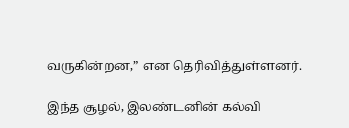வருகின்றன,” என தெரிவித்துள்ளனர்.

இந்த சூழல், இலண்டனின் கல்வி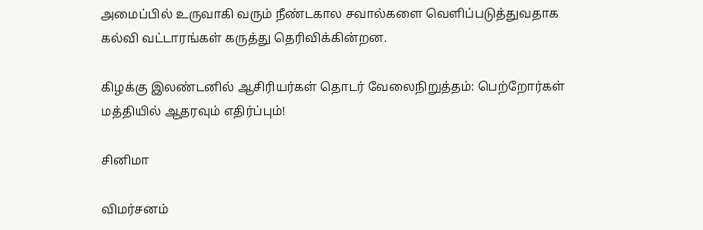அமைப்பில் உருவாகி வரும் நீண்டகால சவால்களை வெளிப்படுத்துவதாக கல்வி வட்டாரங்கள் கருத்து தெரிவிக்கின்றன.

கிழக்கு இலண்டனில் ஆசிரியர்கள் தொடர் வேலைநிறுத்தம்: பெற்றோர்கள் மத்தியில் ஆதரவும் எதிர்ப்பும்!

சினிமா

விமர்சனம்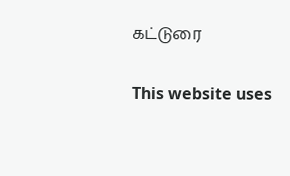கட்டுரை

This website uses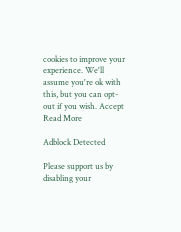cookies to improve your experience. We'll assume you're ok with this, but you can opt-out if you wish. Accept Read More

Adblock Detected

Please support us by disabling your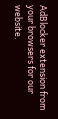AdBlocker extension from your browsers for our website.